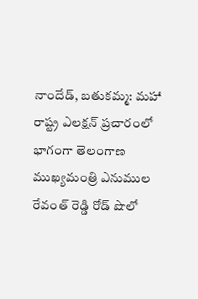నాందేడ్, బతుకమ్మ: మహా రాష్ట్ర ఎలక్షన్ ప్రచారంలో భాగంగా తెలంగాణ ముఖ్యమంత్రి ఎనుముల రేవంత్ రెడ్డి రోడ్ షొలో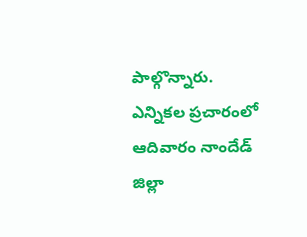పాల్గొన్నారు. ఎన్నికల ప్రచారంలో ఆదివారం నాందేడ్ జిల్లా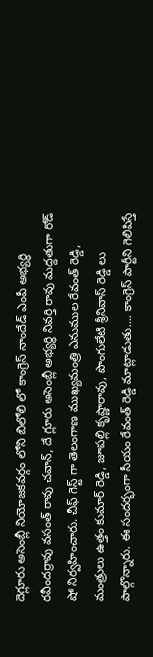దెగ్లూరు అసెంబ్లీ నియోజకవర్గం లోని బిలోలి లో కాంగ్రెస్ నాందేడ్ ఎంపీ అభ్యర్థి రవీందర్రావు వసంత్ రావు చవాన్, దే గ్లూరు అసెంబ్లీ అభ్యర్థి నివర్తి రావు మద్దతుగా రోడ్ షో నిర్వహించారు. చీఫ్ గెస్ట్ గా తెలంగాణ ముఖ్యమంత్రి ఎనుముల రేవంత్ రెడ్డి, మంత్రులు ఉత్తం కుమార్ రెడ్డి, జూపల్లి కృష్ణారావు, పొంగులేటి శ్రీనివాస్ రెడ్డి లు పాల్గొన్నారు. ఈ సందర్భంగా సీయం రేవంత్ రెడ్డి మాట్లాడుతు…. కాంగ్రెస్ పార్టీని గెలిపిస్తే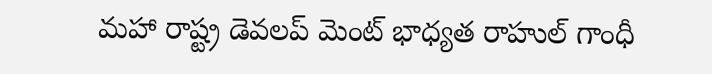మహా రాష్ట్ర డెవలప్ మెంట్ భాధ్యత రాహుల్ గాంధీ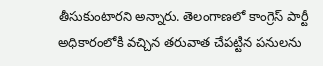తీసుకుంటారని అన్నారు. తెలంగాణలో కాంగ్రెస్ పార్టీ అధికారంలోకి వచ్చిన తరువాత చేపట్టిన పనులను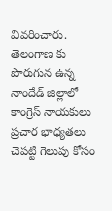వివరించారు. తెలంగాణ కు పొరుగున ఉన్న నాందేడ్ జిల్లాలో కాంగ్రెస్ నాయకులు ప్రచార భాధ్యతలు చెపట్టి గెలుపు కోసం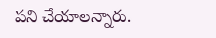పని చేయాలన్నారు.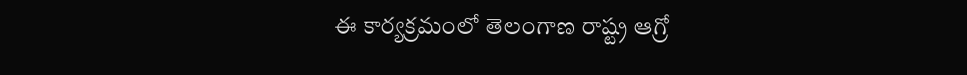ఈ కార్యక్రమంలో తెలంగాణ రాష్ట్ర ఆగ్రో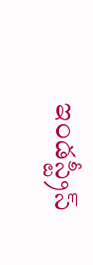ఇండస్ట్రీస్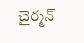చైర్మన్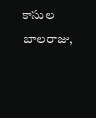కాసుల బాలరాజు,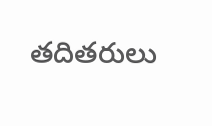తదితరులు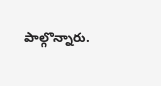పాల్గొన్నారు.